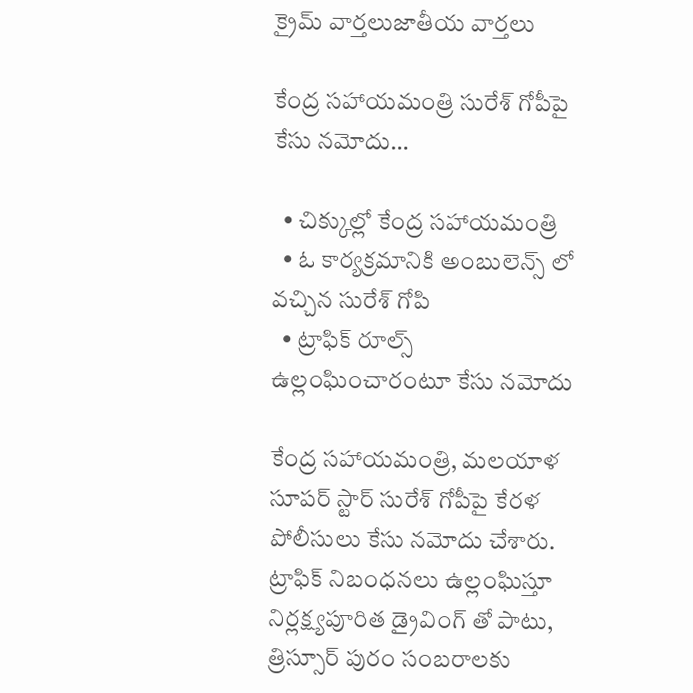క్రైమ్ వార్తలుజాతీయ వార్తలు

కేంద్ర సహాయమంత్రి సురేశ్ గోపీపై కేసు నమోదు…

  • చిక్కుల్లో కేంద్ర సహాయమంత్రి
  • ఓ కార్యక్రమానికి అంబులెన్స్ లో వచ్చిన సురేశ్ గోపి
  • ట్రాఫిక్ రూల్స్ ఉల్లంఘించారంటూ కేసు నమోదు

కేంద్ర సహాయమంత్రి, మలయాళ సూపర్ స్టార్ సురేశ్ గోపీపై కేరళ పోలీసులు కేసు నమోదు చేశారు. ట్రాఫిక్ నిబంధనలు ఉల్లంఘిస్తూ నిర్లక్ష్యపూరిత డ్రైవింగ్ తో పాటు, త్రిస్సూర్ పురం సంబరాలకు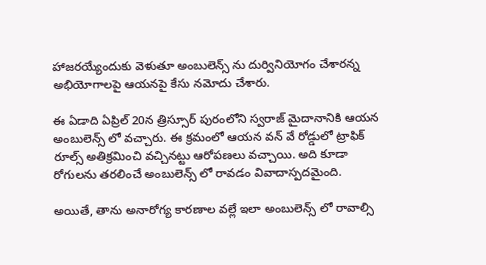హాజరయ్యేందుకు వెళుతూ అంబులెన్స్ ను దుర్వినియోగం చేశారన్న అభియోగాలపై ఆయనపై కేసు నమోదు చేశారు.

ఈ ఏడాది ఏప్రిల్ 20న త్రిస్సూర్ పురంలోని స్వరాజ్ మైదానానికి ఆయన అంబులెన్స్ లో వచ్చారు. ఈ క్రమంలో ఆయన వన్ వే రోడ్డులో ట్రాఫిక్ రూల్స్ అతిక్రమించి వచ్చినట్టు ఆరోపణలు వచ్చాయి. అది కూడా రోగులను తరలించే అంబులెన్స్ లో రావడం వివాదాస్పదమైంది.

అయితే, తాను అనారోగ్య కారణాల వల్లే ఇలా అంబులెన్స్ లో రావాల్సి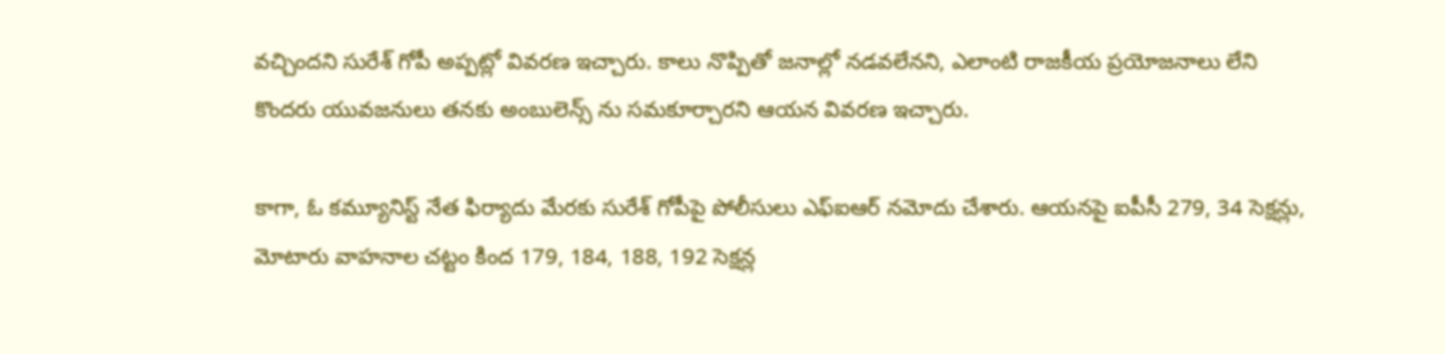వచ్చిందని సురేశ్ గోపీ అప్పట్లో వివరణ ఇచ్చారు. కాలు నొప్పితో జనాల్లో నడవలేనని, ఎలాంటి రాజకీయ ప్రయోజనాలు లేని కొందరు యువజనులు తనకు అంబులెన్స్ ను సమకూర్చారని ఆయన వివరణ ఇచ్చారు.

కాగా, ఓ కమ్యూనిస్ట్ నేత ఫిర్యాదు మేరకు సురేశ్ గోపీపై పోలీసులు ఎఫ్ఐఆర్ నమోదు చేశారు. ఆయనపై ఐపీసీ 279, 34 సెక్షన్లు, మోటారు వాహనాల చట్టం కింద 179, 184, 188, 192 సెక్షన్ల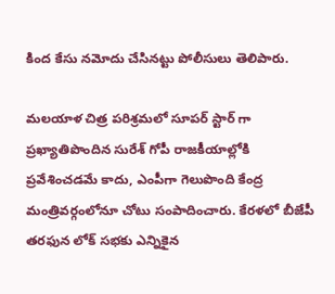కింద కేసు నమోదు చేసినట్టు పోలీసులు తెలిపారు.

మలయాళ చిత్ర పరిశ్రమలో సూపర్ స్టార్ గా ప్రఖ్యాతిపొందిన సురేశ్ గోపీ రాజకీయాల్లోకి ప్రవేశించడమే కాదు, ఎంపీగా గెలుపొంది కేంద్ర మంత్రివర్గంలోనూ చోటు సంపాదించారు. కేరళలో బీజేపీ తరఫున లోక్ సభకు ఎన్నికైన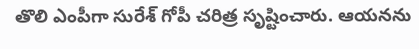తొలి ఎంపీగా సురేశ్ గోపీ చరిత్ర సృష్టించారు. ఆయనను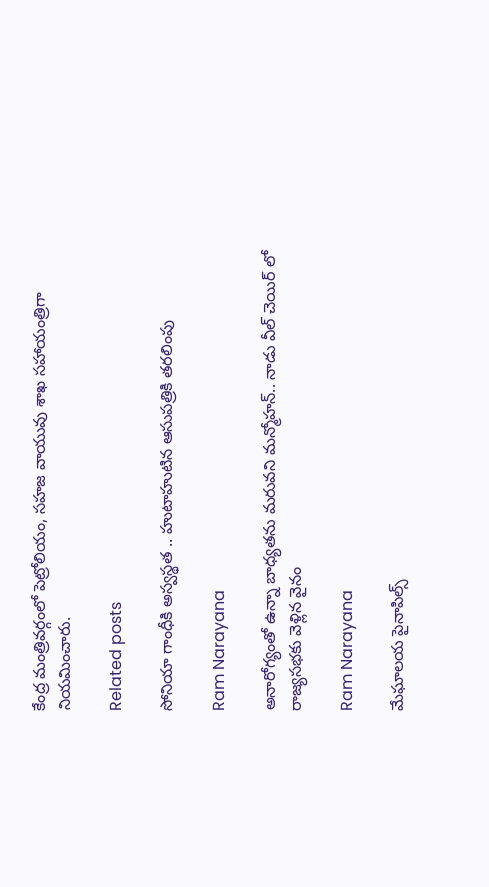కేంద్ర మంత్రివర్గంలో పెట్రోలియం, సహజ వాయువు శాఖ సహాయంత్రిగా నియమించారు.

Related posts

సోనియా గాంధీకి అస్వస్థత .. హుటాహుటిన ఆసుపత్రికి తరలింపు

Ram Narayana

అనారోగ్యంతో ఉన్నా బాధ్యతను మరువని మన్మోహన్.. నాడు వీల్ చెయిర్ లో రాజ్యసభకు వెళ్లిన వైనం

Ram Narayana

మేఘాలయ పైనాపిల్స్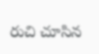రుచి చూసిన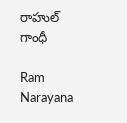రాహుల్ గాంధీ

Ram Narayana